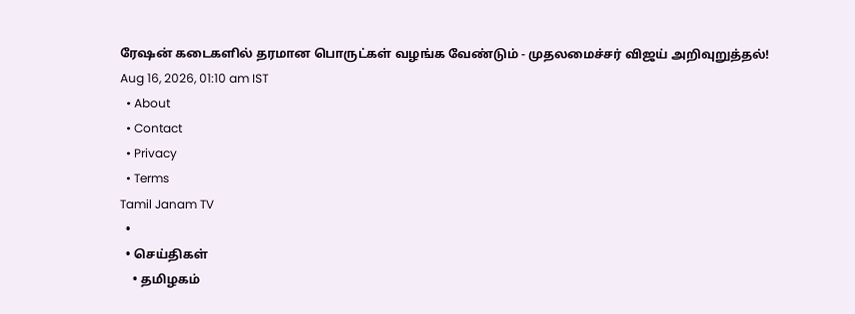ரேஷன் கடைகளில் தரமான பொருட்கள் வழங்க வேண்டும் - முதலமைச்சர் விஜய் அறிவுறுத்தல்!
Aug 16, 2026, 01:10 am IST
  • About
  • Contact
  • Privacy
  • Terms
Tamil Janam TV
  •
  • செய்திகள்
    • தமிழகம்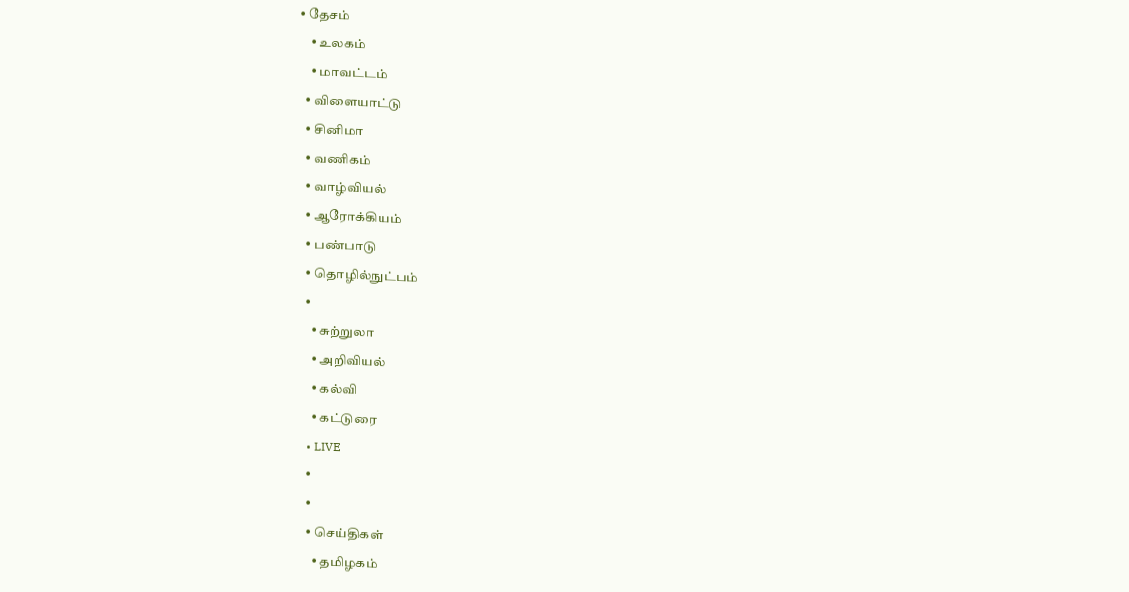• தேசம்
    • உலகம்
    • மாவட்டம்
  • விளையாட்டு
  • சினிமா
  • வணிகம்
  • வாழ்வியல்
  • ஆரோக்கியம்
  • பண்பாடு
  • தொழில்நுட்பம்
  •
    • சுற்றுலா
    • அறிவியல்
    • கல்வி
    • கட்டுரை
  • LIVE
  •
  •
  • செய்திகள்
    • தமிழகம்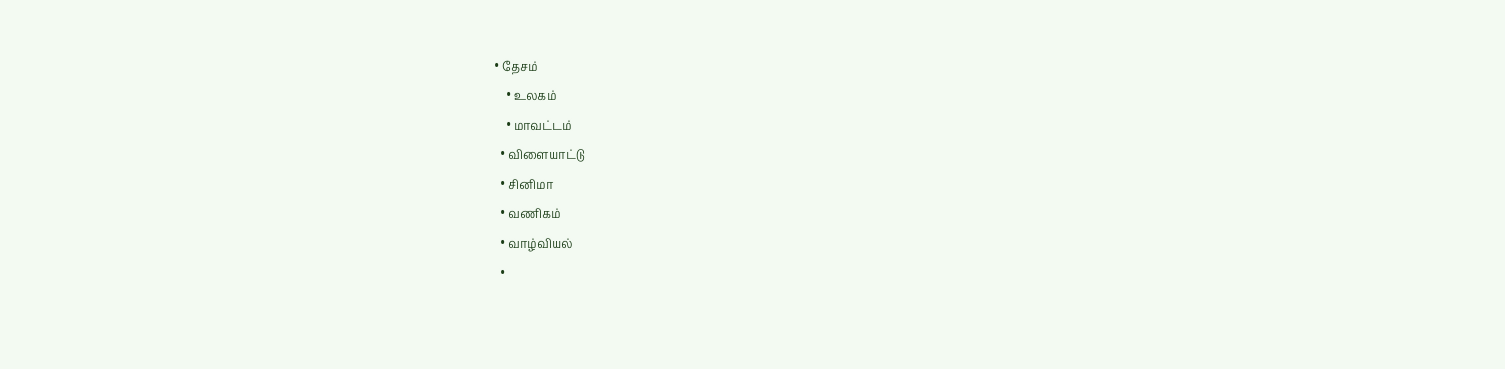• தேசம்
    • உலகம்
    • மாவட்டம்
  • விளையாட்டு
  • சினிமா
  • வணிகம்
  • வாழ்வியல்
  •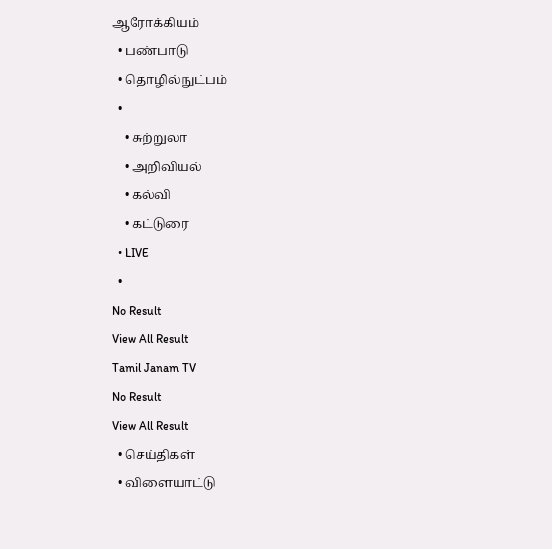ஆரோக்கியம்
  • பண்பாடு
  • தொழில்நுட்பம்
  •
    • சுற்றுலா
    • அறிவியல்
    • கல்வி
    • கட்டுரை
  • LIVE
  •
No Result
View All Result
Tamil Janam TV
No Result
View All Result
  • செய்திகள்
  • விளையாட்டு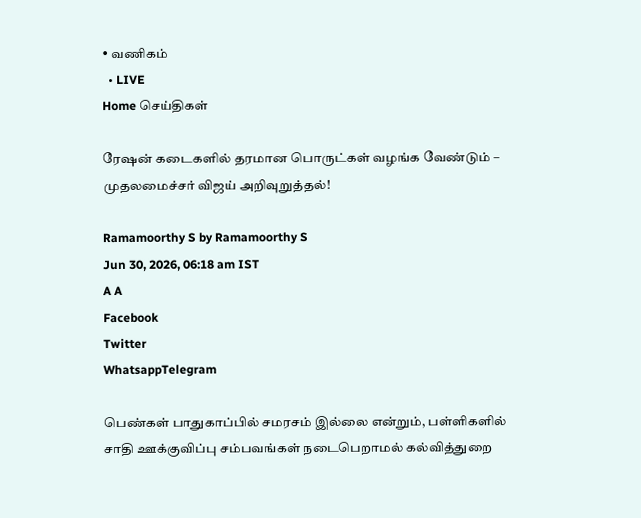• வணிகம்
  • LIVE
Home செய்திகள்

ரேஷன் கடைகளில் தரமான பொருட்கள் வழங்க வேண்டும் – முதலமைச்சர் விஜய் அறிவுறுத்தல்!

Ramamoorthy S by Ramamoorthy S
Jun 30, 2026, 06:18 am IST
A A
Facebook
Twitter
WhatsappTelegram

பெண்கள் பாதுகாப்பில் சமரசம் இல்லை என்றும், பள்ளிகளில் சாதி ஊக்குவிப்பு சம்பவங்கள் நடைபெறாமல் கல்வித்துறை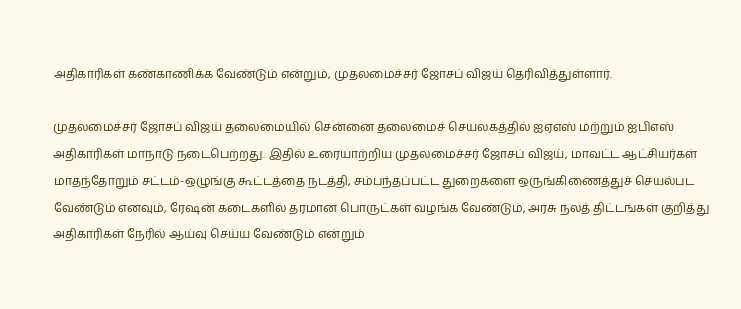அதிகாரிகள் கண்காணிக்க வேண்டும் என்றும், முதலமைச்சர் ஜோசப் விஜய் தெரிவித்துள்ளார்.

முதலமைச்சர் ஜோசப் விஜய் தலைமையில் சென்னை தலைமைச் செயலகத்தில் ஐஏஎஸ் மற்றும் ஐபிஎஸ் அதிகாரிகள் மாநாடு நடைபெற்றது. இதில் உரையாற்றிய முதலமைச்சர் ஜோசப் விஜய், மாவட்ட ஆட்சியர்கள் மாதந்தோறும் சட்டம்-ஒழுங்கு கூட்டத்தை நடத்தி, சம்பந்தப்பட்ட துறைகளை ஒருங்கிணைத்துச் செயல்பட வேண்டும் எனவும், ரேஷன் கடைகளில் தரமான பொருட்கள் வழங்க வேண்டும், அரசு நலத் திட்டங்கள் குறித்து அதிகாரிகள் நேரில் ஆய்வு செய்ய வேண்டும் என்றும்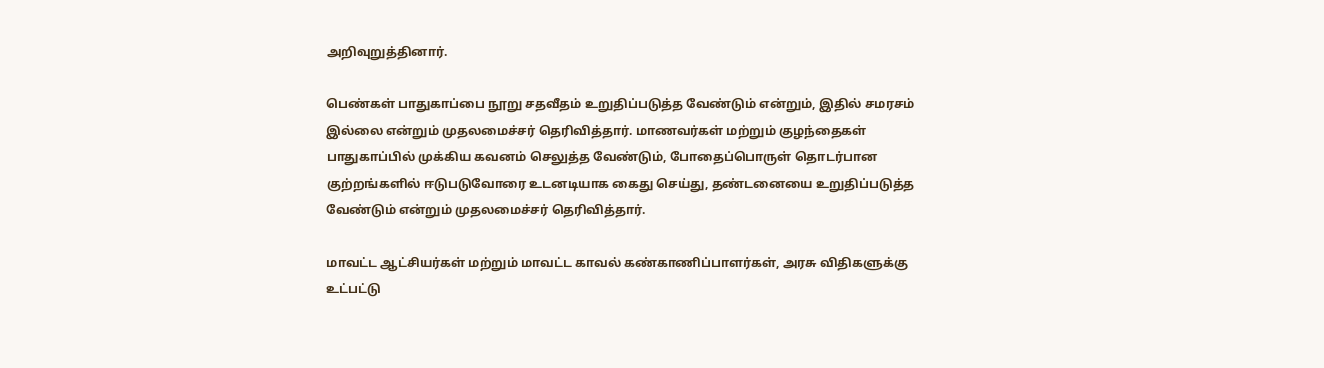அறிவுறுத்தினார்.

பெண்கள் பாதுகாப்பை நூறு சதவீதம் உறுதிப்படுத்த வேண்டும் என்றும், இதில் சமரசம் இல்லை என்றும் முதலமைச்சர் தெரிவித்தார். மாணவர்கள் மற்றும் குழந்தைகள் பாதுகாப்பில் முக்கிய கவனம் செலுத்த வேண்டும், போதைப்பொருள் தொடர்பான குற்றங்களில் ஈடுபடுவோரை உடனடியாக கைது செய்து, தண்டனையை உறுதிப்படுத்த வேண்டும் என்றும் முதலமைச்சர் தெரிவித்தார்.

மாவட்ட ஆட்சியர்கள் மற்றும் மாவட்ட காவல் கண்காணிப்பாளர்கள், அரசு விதிகளுக்கு உட்பட்டு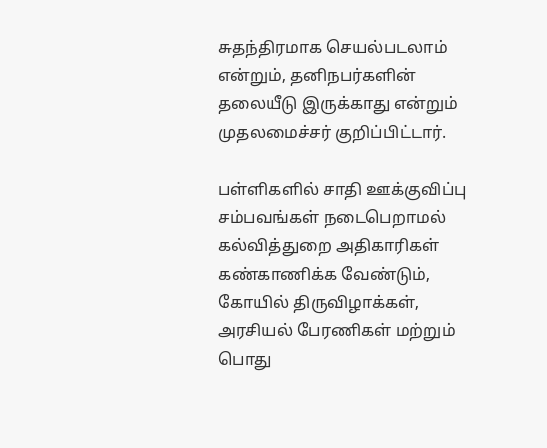சுதந்திரமாக செயல்படலாம் என்றும், தனிநபர்களின் தலையீடு இருக்காது என்றும் முதலமைச்சர் குறிப்பிட்டார்.

பள்ளிகளில் சாதி ஊக்குவிப்பு சம்பவங்கள் நடைபெறாமல் கல்வித்துறை அதிகாரிகள் கண்காணிக்க வேண்டும், கோயில் திருவிழாக்கள், அரசியல் பேரணிகள் மற்றும் பொது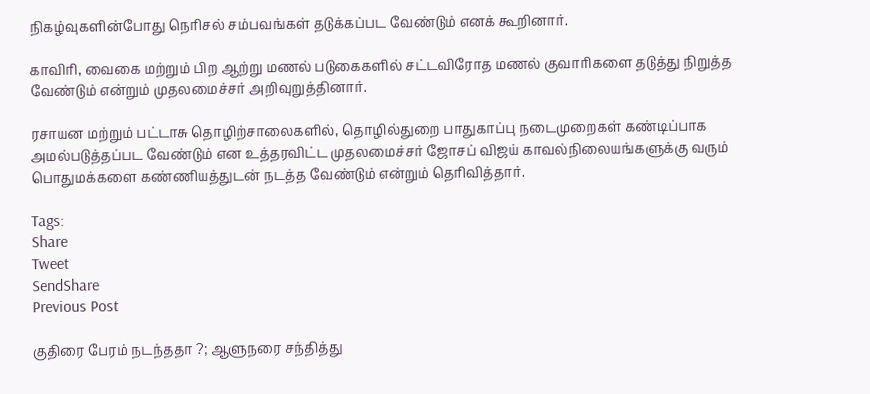நிகழ்வுகளின்போது நெரிசல் சம்பவங்கள் தடுக்கப்பட வேண்டும் எனக் கூறினார்.

காவிரி, வைகை மற்றும் பிற ஆற்று மணல் படுகைகளில் சட்டவிரோத மணல் குவாரிகளை தடுத்து நிறுத்த வேண்டும் என்றும் முதலமைச்சர் அறிவுறுத்தினார்.

ரசாயன மற்றும் பட்டாசு தொழிற்சாலைகளில், தொழில்துறை பாதுகாப்பு நடைமுறைகள் கண்டிப்பாக அமல்படுத்தப்பட வேண்டும் என உத்தரவிட்ட முதலமைச்சர் ஜோசப் விஜய் காவல்நிலையங்களுக்கு வரும் பொதுமக்களை கண்ணியத்துடன் நடத்த வேண்டும் என்றும் தெரிவித்தார்.

Tags:
Share
Tweet
SendShare
Previous Post

குதிரை பேரம் நடந்ததா ?; ஆளுநரை சந்தித்து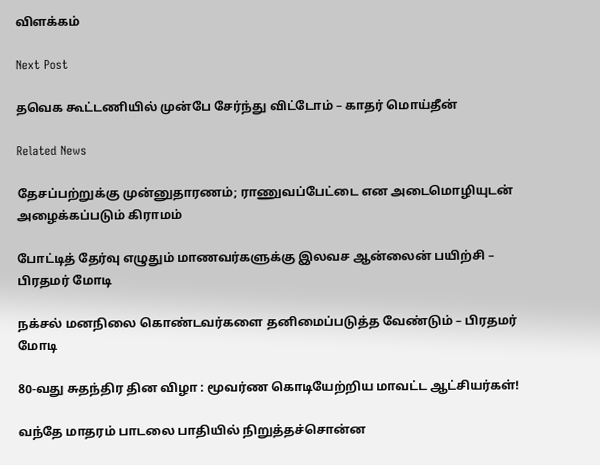விளக்கம்

Next Post

தவெக கூட்டணியில் முன்பே சேர்ந்து விட்டோம் – காதர் மொய்தீன்

Related News

தேசப்பற்றுக்கு முன்னுதாரணம்; ராணுவப்பேட்டை என அடைமொழியுடன் அழைக்கப்படும் கிராமம்

போட்டித் தேர்வு எழுதும் மாணவர்களுக்கு இலவச ஆன்லைன் பயிற்சி – பிரதமர் மோடி

நக்சல் மனநிலை கொண்டவர்களை தனிமைப்படுத்த வேண்டும் – பிரதமர் மோடி

80-வது சுதந்திர தின விழா : மூவர்ண கொடியேற்றிய மாவட்ட ஆட்சியர்கள்!

வந்தே மாதரம் பாடலை பாதியில் நிறுத்தச்சொன்ன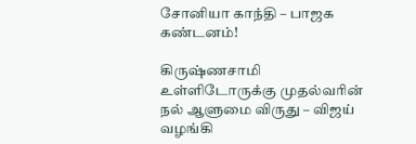சோனியா காந்தி – பாஜக கண்டனம்!

கிருஷ்ணசாமி உள்ளிடோருக்கு முதல்வரின் நல் ஆளுமை விருது – விஜய் வழங்கி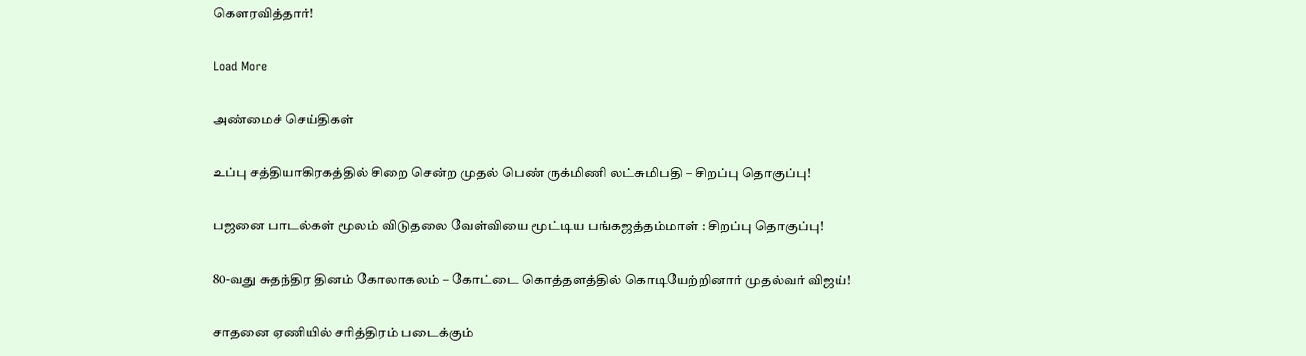கௌரவித்தார்!

Load More

அண்மைச் செய்திகள்

உப்பு சத்தியாகிரகத்தில் சிறை சென்ற முதல் பெண் ருக்மிணி லட்சுமிபதி – சிறப்பு தொகுப்பு!

பஜனை பாடல்கள் மூலம் விடுதலை வேள்வியை மூட்டிய பங்கஜத்தம்மாள் : சிறப்பு தொகுப்பு!

80-வது சுதந்திர தினம் கோலாகலம் – கோட்டை கொத்தளத்தில் கொடியேற்றினார் முதல்வர் விஜய்!

சாதனை ஏணியில் சரித்திரம் படைக்கும்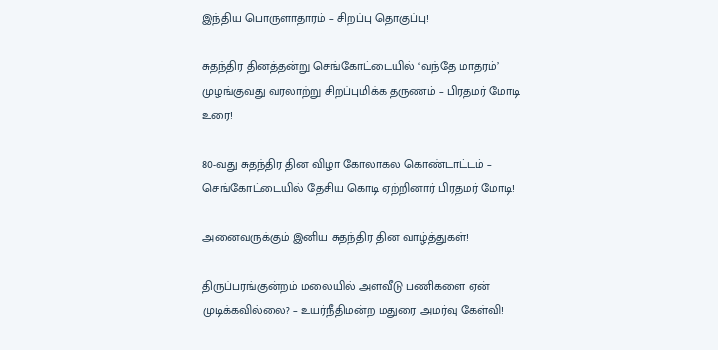இந்திய பொருளாதாரம் – சிறப்பு தொகுப்பு!

சுதந்திர தினத்தன்று செங்கோட்டையில் ‘வந்தே மாதரம்’ முழங்குவது வரலாற்று சிறப்புமிக்க தருணம் – பிரதமர் மோடி உரை!

80-வது சுதந்திர தின விழா கோலாகல கொண்டாட்டம் – செங்கோட்டையில் தேசிய கொடி ஏற்றினார் பிரதமர் மோடி!

அனைவருக்கும் இனிய சுதந்திர தின வாழ்த்துகள்!

திருப்பரங்குன்றம் மலையில் அளவீடு பணிகளை ஏன் முடிக்கவில்லை? – உயர்நீதிமன்ற மதுரை அமர்வு கேள்வி!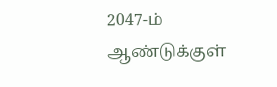2047-ம் ஆண்டுக்குள்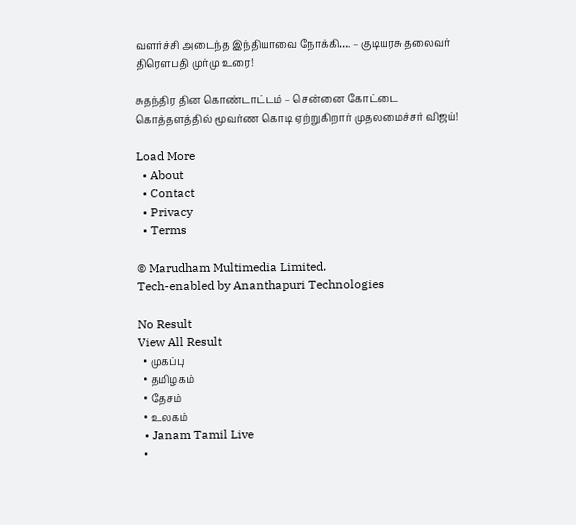வளர்ச்சி அடைந்த இந்தியாவை நோக்கி…. – குடியரசு தலைவர் திரௌபதி முர்மு உரை!

சுதந்திர தின கொண்டாட்டம் – சென்னை கோட்டை கொத்தளத்தில் மூவர்ண கொடி ஏற்றுகிறார் முதலமைச்சர் விஜய்!

Load More
  • About
  • Contact
  • Privacy
  • Terms

© Marudham Multimedia Limited.
Tech-enabled by Ananthapuri Technologies

No Result
View All Result
  • முகப்பு
  • தமிழகம்
  • தேசம்
  • உலகம்
  • Janam Tamil Live
  •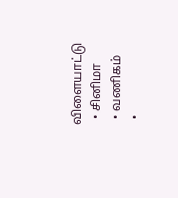விளையாட்டு
  • சினிமா
  • வணிகம்
  •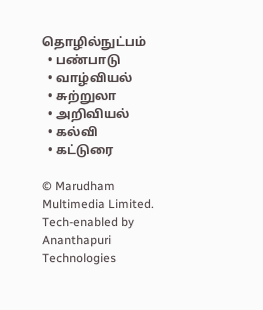தொழில்நுட்பம்
  • பண்பாடு
  • வாழ்வியல்
  • சுற்றுலா
  • அறிவியல்
  • கல்வி
  • கட்டுரை

© Marudham Multimedia Limited.
Tech-enabled by Ananthapuri Technologies